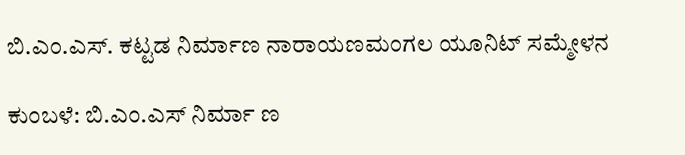ಬಿ.ಎಂ.ಎಸ್. ಕಟ್ಟಡ ನಿರ್ಮಾಣ ನಾರಾಯಣಮಂಗಲ ಯೂನಿಟ್ ಸಮ್ಮೇಳನ

ಕುಂಬಳೆ: ಬಿ.ಎಂ.ಎಸ್ ನಿರ್ಮಾ ಣ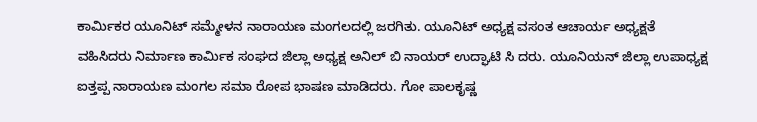ಕಾರ್ಮಿಕರ ಯೂನಿಟ್ ಸಮ್ಮೇಳನ ನಾರಾಯಣ ಮಂಗಲದಲ್ಲಿ ಜರಗಿತು. ಯೂನಿಟ್ ಅಧ್ಯಕ್ಷ ವಸಂತ ಆಚಾರ್ಯ ಅಧ್ಯಕ್ಷತೆ ವಹಿಸಿದರು ನಿರ್ಮಾಣ ಕಾರ್ಮಿಕ ಸಂಘದ ಜಿಲ್ಲಾ ಅಧ್ಯಕ್ಷ ಅನಿಲ್ ಬಿ ನಾಯರ್ ಉದ್ಘಾಟಿ ಸಿ ದರು. ಯೂನಿಯನ್ ಜಿಲ್ಲಾ ಉಪಾಧ್ಯಕ್ಷ ಐತ್ತಪ್ಪ ನಾರಾಯಣ ಮಂಗಲ ಸಮಾ ರೋಪ ಭಾಷಣ ಮಾಡಿದರು. ಗೋ ಪಾಲಕೃಷ್ಣ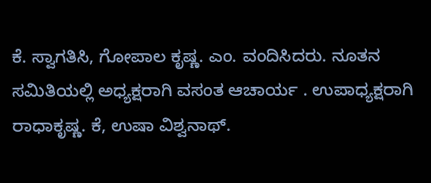ಕೆ. ಸ್ವಾಗತಿಸಿ, ಗೋಪಾಲ ಕೃಷ್ಣ. ಎಂ. ವಂದಿಸಿದರು. ನೂತನ ಸಮಿತಿಯಲ್ಲಿ ಅಧ್ಯಕ್ಷರಾಗಿ ವಸಂತ ಆಚಾರ್ಯ . ಉಪಾಧ್ಯಕ್ಷರಾಗಿ ರಾಧಾಕೃಷ್ಣ. ಕೆ, ಉಷಾ ವಿಶ್ವನಾಥ್.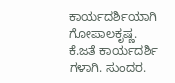ಕಾರ್ಯದರ್ಶಿಯಾಗಿ ಗೋಪಾಲಕೃಷ್ಣ. ಕೆ.ಜತೆ ಕಾರ್ಯದರ್ಶಿ ಗಳಾಗಿ. ಸುಂದರ.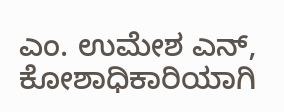ಎಂ. ಉಮೇಶ ಎನ್, ಕೋಶಾಧಿಕಾರಿಯಾಗಿ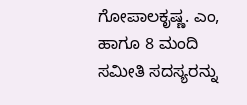ಗೋಪಾಲಕೃಷ್ಣ. ಎಂ, ಹಾಗೂ 8 ಮಂದಿ ಸಮೀತಿ ಸದಸ್ಯರನ್ನು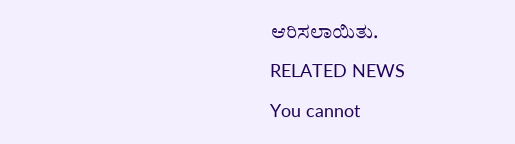ಆರಿಸಲಾಯಿತು.

RELATED NEWS

You cannot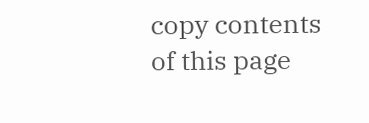copy contents of this page